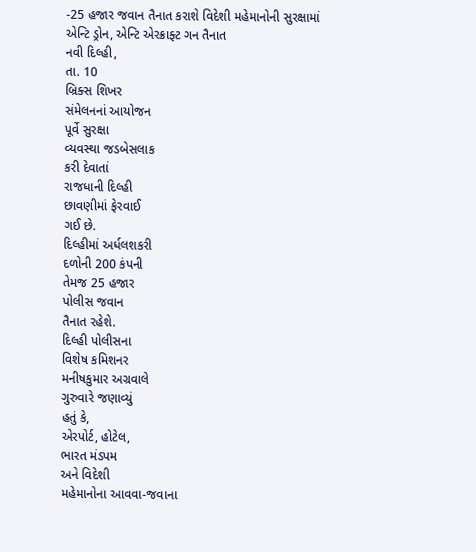-25 હજાર જવાન તૈનાત કરાશે વિદેશી મહેમાનોની સુરક્ષામાં એન્ટિ ડ્રોન, એન્ટિ એરક્રાફ્ટ ગન તૈનાત
નવી દિલ્હી,
તા. 10
બ્રિક્સ શિખર
સંમેલનનાં આયોજન
પૂર્વે સુરક્ષા
વ્યવસ્થા જડબેસલાક
કરી દેવાતાં
રાજધાની દિલ્હી
છાવણીમાં ફેરવાઈ
ગઈ છે.
દિલ્હીમાં અર્ધલશકરી
દળોની 200 કંપની
તેમજ 25 હજાર
પોલીસ જવાન
તૈનાત રહેશે.
દિલ્હી પોલીસના
વિશેષ કમિશનર
મનીષકુમાર અગ્રવાલે
ગુરુવારે જણાવ્યું
હતું કે,
એરપોર્ટ, હોટેલ,
ભારત મંડપમ
અને વિદેશી
મહેમાનોના આવવા-જવાના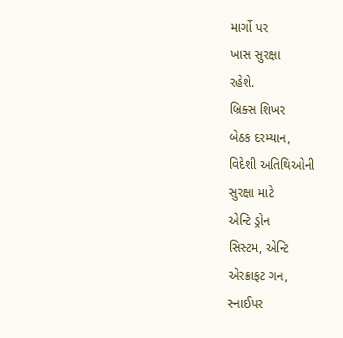માર્ગો પર
ખાસ સુરક્ષા
રહેશે.
બ્રિક્સ શિખર
બેઠક દરમ્યાન,
વિદેશી અતિથિઓની
સુરક્ષા માટે
એન્ટિ ડ્રોન
સિસ્ટમ, એન્ટિ
એરક્રાફટ ગન,
સ્નાઈપર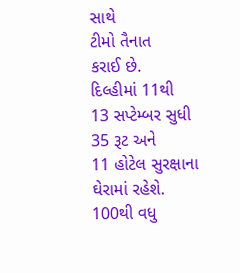સાથે
ટીમો તૈનાત
કરાઈ છે.
દિલ્હીમાં 11થી
13 સપ્ટેમ્બર સુધી
35 રૂટ અને
11 હોટેલ સુરક્ષાના
ઘેરામાં રહેશે.
100થી વધુ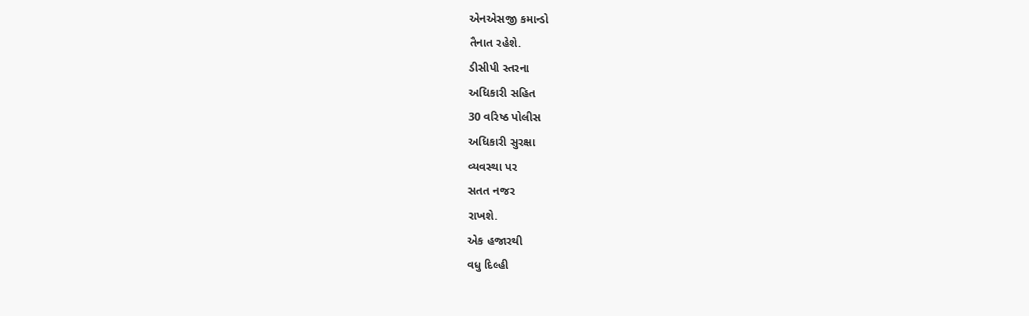એનએસજી કમાન્ડો
તૈનાત રહેશે.
ડીસીપી સ્તરના
અધિકારી સહિત
30 વરિષ્ઠ પોલીસ
અધિકારી સુરક્ષા
વ્યવસ્થા પર
સતત નજર
રાખશે.
એક હજારથી
વધુ દિલ્હી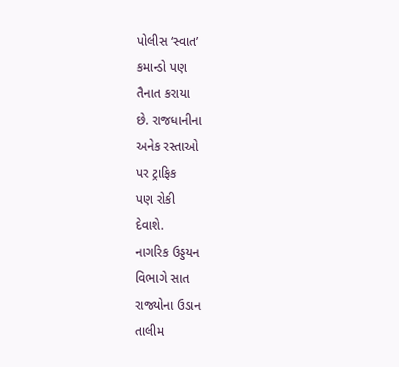પોલીસ ‘સ્વાત’
કમાન્ડો પણ
તૈનાત કરાયા
છે. રાજધાનીના
અનેક રસ્તાઓ
પર ટ્રાફિક
પણ રોકી
દેવાશે.
નાગરિક ઉડ્ડયન
વિભાગે સાત
રાજ્યોના ઉડાન
તાલીમ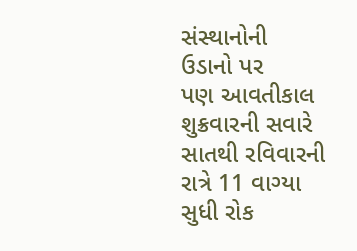સંસ્થાનોની
ઉડાનો પર
પણ આવતીકાલ
શુક્રવારની સવારે
સાતથી રવિવારની
રાત્રે 11 વાગ્યા
સુધી રોક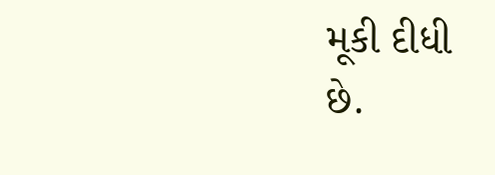મૂકી દીધી
છે.